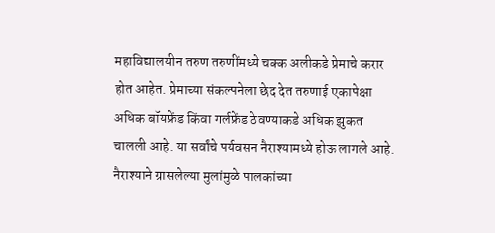महाविद्यालयीन तरुण तरुणींमध्ये चक्क अलीकडे प्रेमाचे करार होत आहेत. प्रेमाच्या संकल्पनेला छेद देत तरुणाई एकापेक्षा अधिक बॉयफ्रेंड किंवा गर्लफ्रेंड ठेवण्याकडे अधिक झुकत चालली आहे. या सर्वांचे पर्यवसन नैराश्यामध्ये होऊ लागले आहे. नैराश्याने ग्रासलेल्या मुलांमुळे पालकांच्या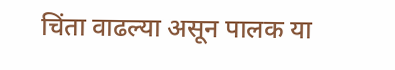चिंता वाढल्या असून पालक या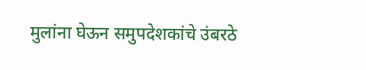मुलांना घेऊन समुपदेशकांचे उंबरठे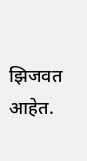झिजवत आहेत.